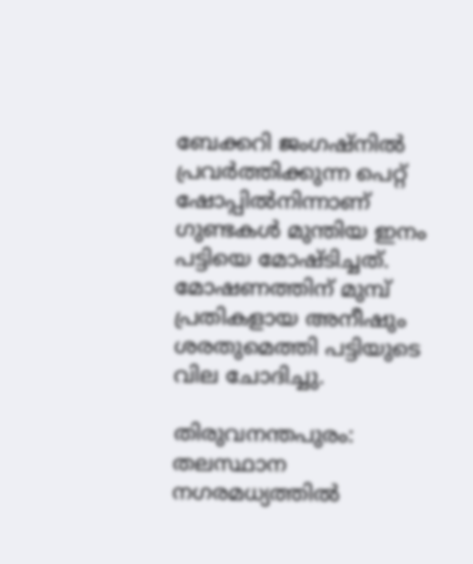ബേക്കറി ജംഗഷ്നിൽ പ്രവർത്തിക്കുന്ന പെറ്റ് ഷോപ്പിൽനിന്നാണ് ഗുണ്ടകള്‍ മുന്തിയ ഇനം പട്ടിയെ മോഷ്ടിച്ചത്. മോഷണത്തിന് മുമ്പ് പ്രതികളായ അനീഷും ശരതുമെത്തി പട്ടിയുടെ വില ചോദിച്ചു.

തിരുവനന്തപുരം: തലസ്ഥാന നഗരമധ്യത്തിൽ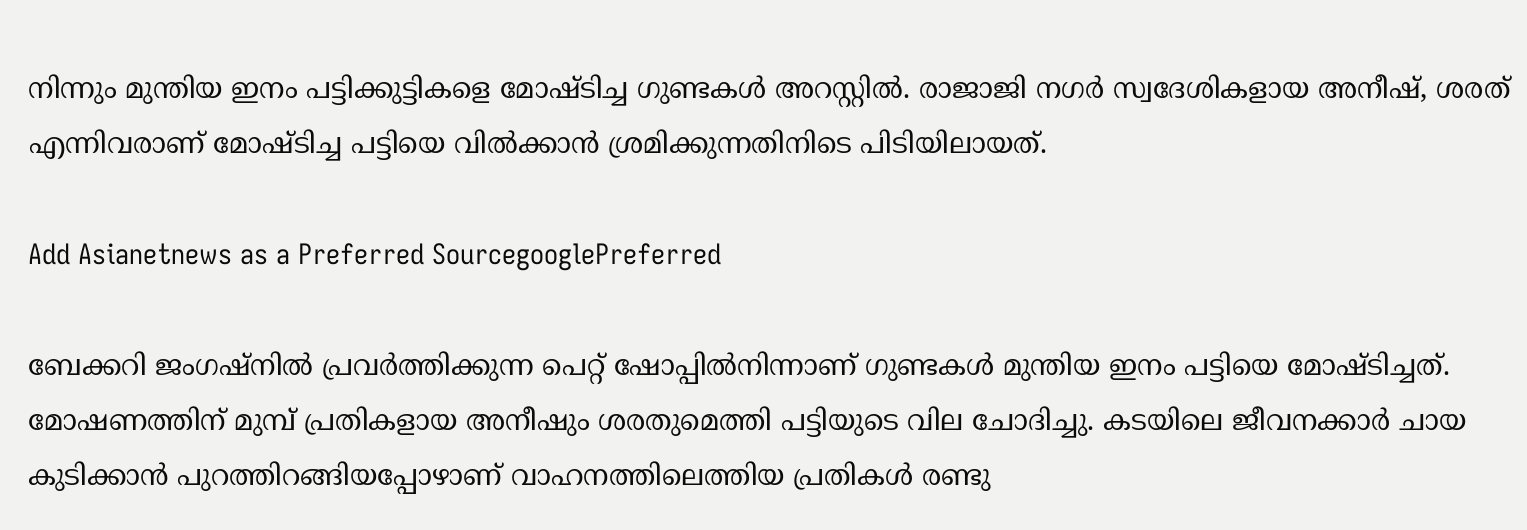നിന്നും മുന്തിയ ഇനം പട്ടിക്കുട്ടികളെ മോഷ്ടിച്ച ഗുണ്ടകള്‍ അറസ്റ്റിൽ. രാജാജി നഗർ സ്വദേശികളായ അനീഷ്, ശരത് എന്നിവരാണ് മോഷ്ടിച്ച പട്ടിയെ വിൽക്കാൻ ശ്രമിക്കുന്നതിനിടെ പിടിയിലായത്.

Add Asianetnews as a Preferred SourcegooglePreferred

ബേക്കറി ജംഗഷ്നിൽ പ്രവർത്തിക്കുന്ന പെറ്റ് ഷോപ്പിൽനിന്നാണ് ഗുണ്ടകള്‍ മുന്തിയ ഇനം പട്ടിയെ മോഷ്ടിച്ചത്. മോഷണത്തിന് മുമ്പ് പ്രതികളായ അനീഷും ശരതുമെത്തി പട്ടിയുടെ വില ചോദിച്ചു. കടയിലെ ജീവനക്കാർ ചായ കുടിക്കാൻ പുറത്തിറങ്ങിയപ്പോഴാണ് വാഹനത്തിലെത്തിയ പ്രതികള്‍ രണ്ടു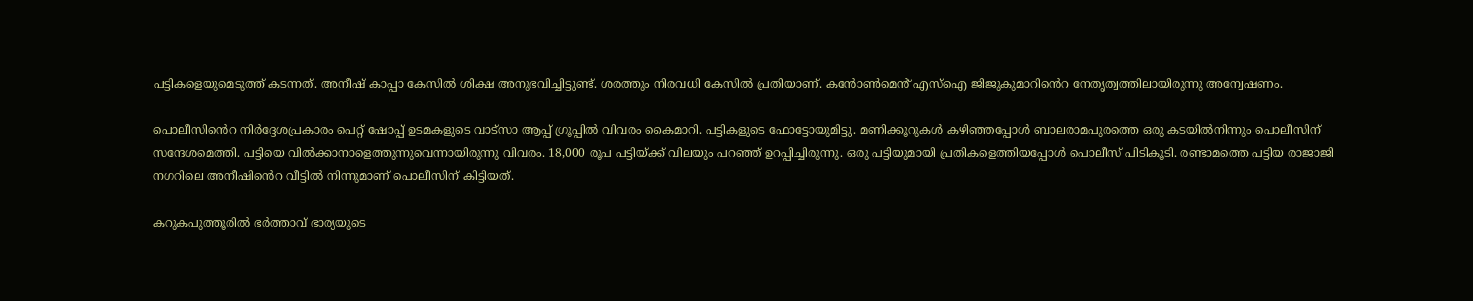പട്ടികളെയുമെടുത്ത് കടന്നത്. അനീഷ് കാപ്പാ കേസില്‍ ശിക്ഷ അനുഭവിച്ചിട്ടുണ്ട്. ശരത്തും നിരവധി കേസിൽ പ്രതിയാണ്. കൻോൺമെൻ് എസ്ഐ ജിജുകുമാറിൻെറ നേതൃത്വത്തിലായിരുന്നു അന്വേഷണം.

പൊലീസിൻെറ നിർദ്ദേശപ്രകാരം പെറ്റ് ഷോപ്പ് ഉടമകളുടെ വാട്സാ ആപ്പ് ഗ്രൂപ്പിൽ വിവരം കൈമാറി. പട്ടികളുടെ ഫോട്ടോയുമിട്ടു. മണിക്കൂറുകള്‍ കഴിഞ്ഞപ്പോള്‍ ബാലരാമപുരത്തെ ഒരു കടയിൽനിന്നും പൊലീസിന് സന്ദേശമെത്തി. പട്ടിയെ വിൽക്കാനാളെത്തുന്നുവെന്നായിരുന്നു വിവരം. 18,000 രൂപ പട്ടിയ്ക്ക് വിലയും പറഞ്ഞ് ഉറപ്പിച്ചിരുന്നു. ഒരു പട്ടിയുമായി പ്രതികളെത്തിയപ്പോള്‍ പൊലീസ് പിടികൂടി. രണ്ടാമത്തെ പട്ടിയ രാജാജി നഗറിലെ അനീഷിൻെറ വീട്ടിൽ നിന്നുമാണ് പൊലീസിന് കിട്ടിയത്.

കറുകപുത്തൂരിൽ ഭർത്താവ് ഭാര്യയുടെ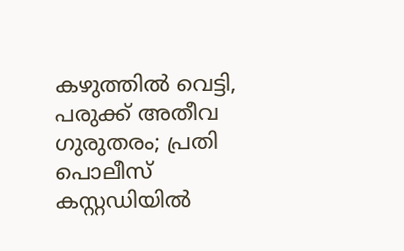കഴുത്തിൽ വെട്ടി, പരുക്ക് അതീവ ഗുരുതരം; പ്രതി പൊലീസ് കസ്റ്റഡിയിൽ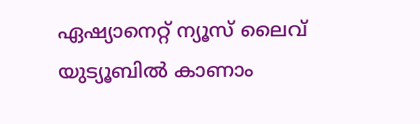ഏഷ്യാനെറ്റ് ന്യൂസ് ലൈവ് യുട്യൂബിൽ കാണാം